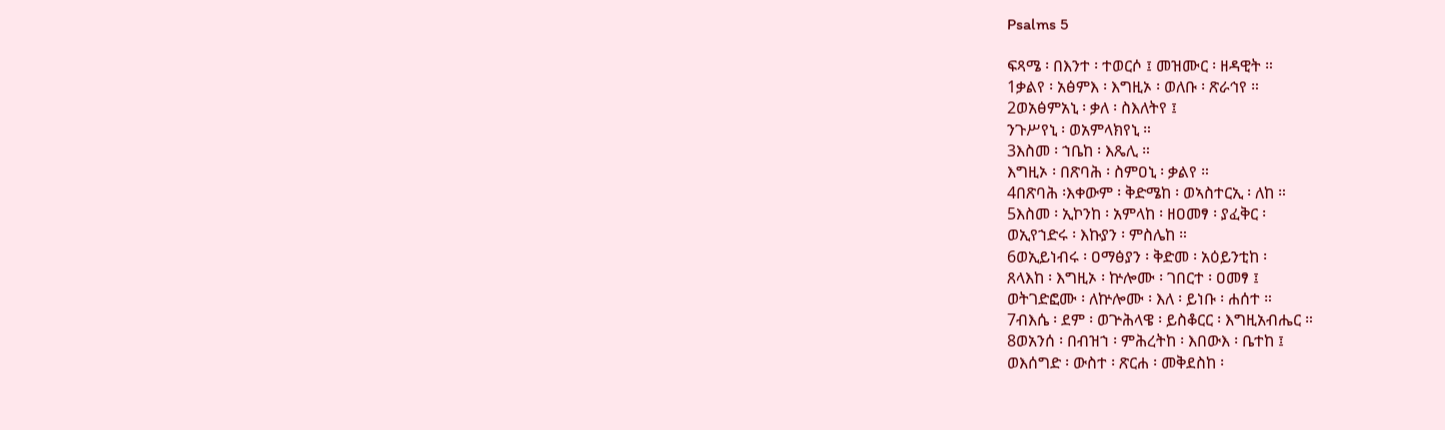Psalms 5

ፍጻሜ ፡ በእንተ ፡ ተወርሶ ፤ መዝሙር ፡ ዘዳዊት ።
1ቃልየ ፡ አፅምእ ፡ እግዚኦ ፡ ወለቡ ፡ ጽራኅየ ።
2ወአፅምአኒ ፡ ቃለ ፡ ስእለትየ ፤
ንጉሥየኒ ፡ ወአምላክየኒ ።
3እስመ ፡ ኀቤከ ፡ እጼሊ ።
እግዚኦ ፡ በጽባሕ ፡ ስምዐኒ ፡ ቃልየ ።
4በጽባሕ ፡እቀውም ፡ ቅድሜከ ፡ ወኣስተርኢ ፡ ለከ ።
5እስመ ፡ ኢኮንከ ፡ አምላከ ፡ ዘዐመፃ ፡ ያፈቅር ፡
ወኢየኀድሩ ፡ እኩያን ፡ ምስሌከ ።
6ወኢይነብሩ ፡ ዐማፅያን ፡ ቅድመ ፡ አዕይንቲከ ፡
ጸላእከ ፡ እግዚኦ ፡ ኵሎሙ ፡ ገበርተ ፡ ዐመፃ ፤
ወትገድፎሙ ፡ ለኵሎሙ ፡ እለ ፡ ይነቡ ፡ ሐሰተ ።
7ብእሴ ፡ ደም ፡ ወጕሕላዌ ፡ ይስቆርር ፡ እግዚአብሔር ።
8ወአንሰ ፡ በብዝኀ ፡ ምሕረትከ ፡ እበውእ ፡ ቤተከ ፤
ወእሰግድ ፡ ውስተ ፡ ጽርሐ ፡ መቅደስከ ፡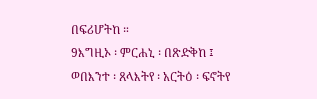በፍሪሆትከ ።
9እግዚኦ ፡ ምርሐኒ ፡ በጽድቅከ ፤
ወበእንተ ፡ ጸላእትየ ፡ አርትዕ ፡ ፍኖትየ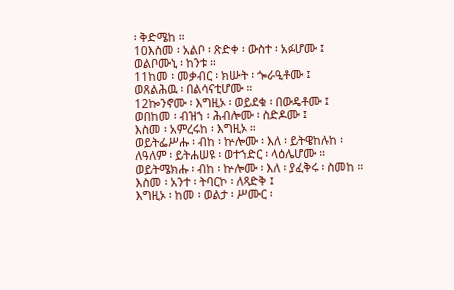፡ ቅድሜከ ።
10እስመ ፡ አልቦ ፡ ጽድቀ ፡ ውስተ ፡ አፉሆሙ ፤
ወልቦሙኒ ፡ ከንቱ ።
11ከመ ፡ መቃብር ፡ ክሡት ፡ ጐራዒቶሙ ፤
ወጸልሕዉ ፡ በልሳናቲሆሙ ።
12ኰንኖሙ ፡ እግዚኦ ፡ ወይደቁ ፡ በውዴቶሙ ፤
ወበከመ ፡ ብዝኀ ፡ ሕብሎሙ ፡ ስድዶሙ ፤
እስመ ፡ አምረሩከ ፡ እግዚኦ ።
ወይትፌሥሑ ፡ ብከ ፡ ኵሎሙ ፡ እለ ፡ ይትዌከሉከ ፡
ለዓለም ፡ ይትሐሠዩ ፡ ወተኀድር ፡ ላዕሌሆሙ ።
ወይትሜክሑ ፡ ብከ ፡ ኵሎሙ ፡ እለ ፡ ያፈቅሩ ፡ ስመከ ።
እስመ ፡ አንተ ፡ ትባርኮ ፡ ለጻድቅ ፤
እግዚኦ ፡ ከመ ፡ ወልታ ፡ ሥሙር ፡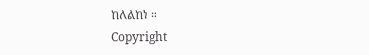ከለልከነ ።
Copyright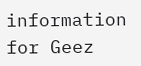information for Geez